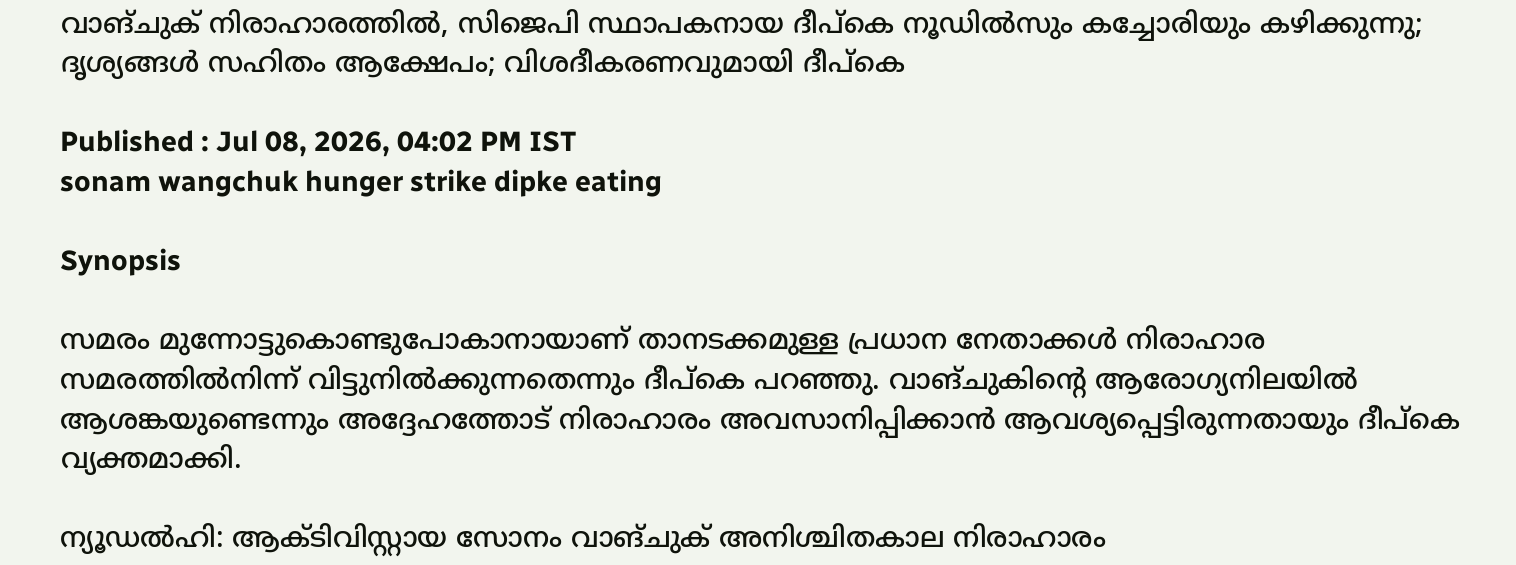വാങ്ചുക് നിരാഹാരത്തിൽ, സിജെപി സ്ഥാപകനായ ദീപ്കെ നൂഡിൽസും കച്ചോരിയും കഴിക്കുന്നു; ദൃശ്യങ്ങൾ സഹിതം ആക്ഷേപം; വിശദീകരണവുമായി ദീപ്കെ

Published : Jul 08, 2026, 04:02 PM IST
sonam wangchuk hunger strike dipke eating

Synopsis

സമരം മുന്നോട്ടുകൊണ്ടുപോകാനായാണ് താനടക്കമുള്ള പ്രധാന നേതാക്കൾ നിരാഹാര സമരത്തിൽനിന്ന് വിട്ടുനിൽക്കുന്നതെന്നും ദീപ്കെ പറഞ്ഞു. വാങ്ചുകിന്റെ ആരോഗ്യനിലയിൽ ആശങ്കയുണ്ടെന്നും അദ്ദേഹത്തോട് നിരാഹാരം അവസാനിപ്പിക്കാൻ ആവശ്യപ്പെട്ടിരുന്നതായും ദീപ്കെ വ്യക്തമാക്കി.

ന്യൂഡൽഹി: ആക്ടിവിസ്റ്റായ സോനം വാങ്ചുക് അനിശ്ചിതകാല നിരാഹാരം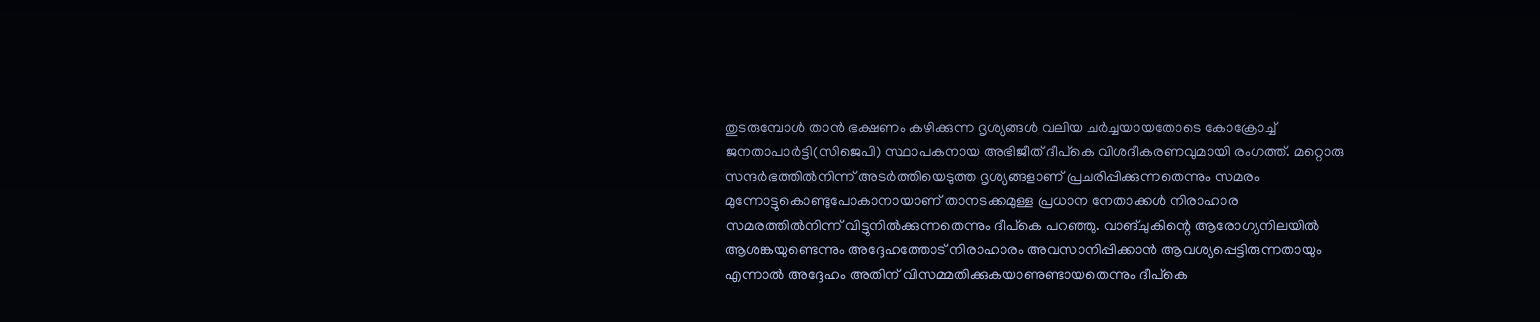തുടരുമ്പോൾ താൻ ഭക്ഷണം കഴിക്കുന്ന ദൃശ്യങ്ങൾ വലിയ ചർച്ചയായതോടെ കോക്രോച്ച് ജനതാപാർട്ടി(സിജെപി) സ്ഥാപകനായ അഭിജീത് ദീപ്കെ വിശദീകരണവുമായി രംഗത്ത്. മറ്റൊരു സന്ദർഭത്തിൽനിന്ന് അടർത്തിയെടുത്ത ദൃശ്യങ്ങളാണ് പ്രചരിപ്പിക്കുന്നതെന്നും സമരം മുന്നോട്ടുകൊണ്ടുപോകാനായാണ് താനടക്കമുള്ള പ്രധാന നേതാക്കൾ നിരാഹാര സമരത്തിൽനിന്ന് വിട്ടുനിൽക്കുന്നതെന്നും ദീപ്കെ പറഞ്ഞു. വാങ്ചുകിന്റെ ആരോഗ്യനിലയിൽ ആശങ്കയുണ്ടെന്നും അദ്ദേഹത്തോട് നിരാഹാരം അവസാനിപ്പിക്കാൻ ആവശ്യപ്പെട്ടിരുന്നതായും എന്നാൽ അദ്ദേഹം അതിന് വിസമ്മതിക്കുകയാണുണ്ടായതെന്നും ദീപ്കെ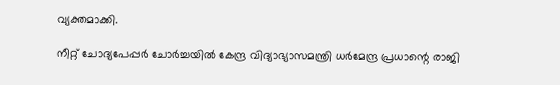വ്യക്തമാക്കി.

നീറ്റ് ചോദ്യപേപ്പർ ചോർച്ചയിൽ കേന്ദ്ര വിദ്യാഭ്യാസമന്ത്രി ധർമേന്ദ്ര പ്രധാന്റെ രാജി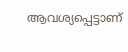ആവശ്യപ്പെട്ടാണ്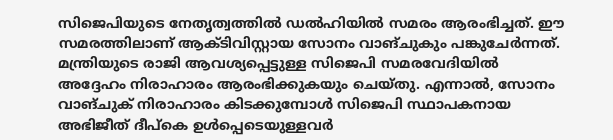സിജെപിയുടെ നേതൃത്വത്തിൽ ഡൽഹിയിൽ സമരം ആരംഭിച്ചത്. ഈ സമരത്തിലാണ് ആക്ടിവിസ്റ്റായ സോനം വാങ്ചുകും പങ്കുചേർന്നത്. മന്ത്രിയുടെ രാജി ആവശ്യപ്പെട്ടുള്ള സിജെപി സമരവേദിയിൽ അദ്ദേഹം നിരാഹാരം ആരംഭിക്കുകയും ചെയ്തു. എന്നാൽ, സോനം വാങ്ചുക് നിരാഹാരം കിടക്കുമ്പോൾ സിജെപി സ്ഥാപകനായ അഭിജീത് ദീപ്കെ ഉൾപ്പെടെയുള്ളവർ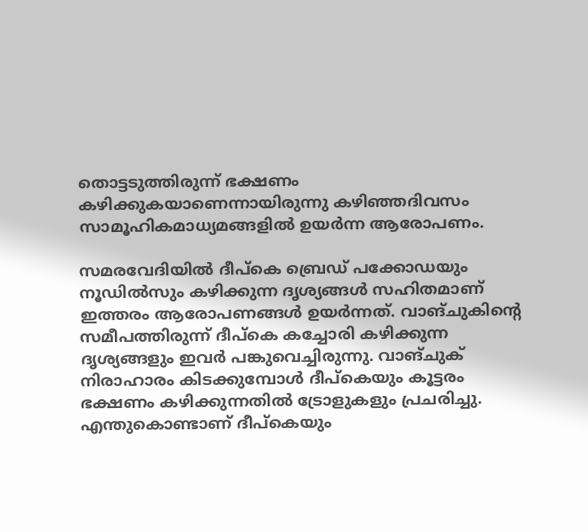തൊട്ടടുത്തിരുന്ന് ഭക്ഷണം കഴിക്കുകയാണെന്നായിരുന്നു കഴിഞ്ഞദിവസം സാമൂഹികമാധ്യമങ്ങളിൽ ഉയർന്ന ആരോപണം.

സമരവേദിയിൽ ദീപ്കെ ബ്രെഡ് പക്കോഡയും നൂഡിൽസും കഴിക്കുന്ന ദൃശ്യങ്ങൾ സഹിതമാണ് ഇത്തരം ആരോപണങ്ങൾ ഉയർന്നത്. വാങ്ചുകിന്റെ സമീപത്തിരുന്ന് ദീപ്കെ കച്ചോരി കഴിക്കുന്ന ദൃശ്യങ്ങളും ഇവർ പങ്കുവെച്ചിരുന്നു. വാങ്ചുക് നിരാഹാരം കിടക്കുമ്പോൾ ദീപ്കെയും കൂട്ടരം ഭക്ഷണം കഴിക്കുന്നതിൽ ട്രോളുകളും പ്രചരിച്ചു. എന്തുകൊണ്ടാണ് ദീപ്കെയും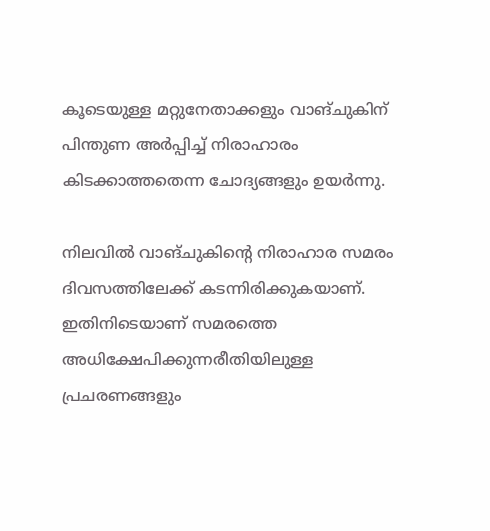കൂടെയുള്ള മറ്റുനേതാക്കളും വാങ്ചുകിന് പിന്തുണ അർപ്പിച്ച് നിരാഹാരം കിടക്കാത്തതെന്ന ചോദ്യങ്ങളും ഉയർന്നു.

നിലവിൽ വാങ്ചുകിന്റെ നിരാഹാര സമരം ദിവസത്തിലേക്ക് കടന്നിരിക്കുകയാണ്. ഇതിനിടെയാണ് സമരത്തെ അധിക്ഷേപിക്കുന്നരീതിയിലുള്ള പ്രചരണങ്ങളും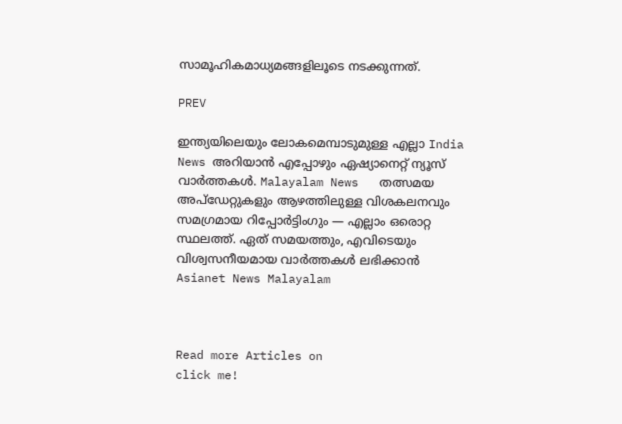സാമൂഹികമാധ്യമങ്ങളിലൂടെ നടക്കുന്നത്.

PREV

ഇന്ത്യയിലെയും ലോകമെമ്പാടുമുള്ള എല്ലാ India News അറിയാൻ എപ്പോഴും ഏഷ്യാനെറ്റ് ന്യൂസ് വാർത്തകൾ. Malayalam News   തത്സമയ അപ്‌ഡേറ്റുകളും ആഴത്തിലുള്ള വിശകലനവും സമഗ്രമായ റിപ്പോർട്ടിംഗും — എല്ലാം ഒരൊറ്റ സ്ഥലത്ത്. ഏത് സമയത്തും, എവിടെയും വിശ്വസനീയമായ വാർത്തകൾ ലഭിക്കാൻ Asianet News Malayalam



Read more Articles on
click me!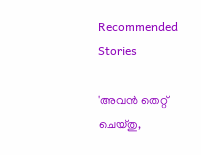Recommended Stories

'അവൻ തെറ്റ് ചെയ്തു,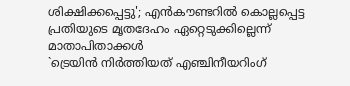ശിക്ഷിക്കപ്പെട്ടു'; എൻകൗണ്ടറിൽ കൊല്ലപ്പെട്ട പ്രതിയുടെ മൃതദേഹം ഏറ്റെടുക്കില്ലെന്ന് മാതാപിതാക്കൾ
`ട്രെയിൻ നിർത്തിയത് എ‍ഞ്ചിനീയറിംഗ്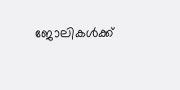ജോലികൾക്ക്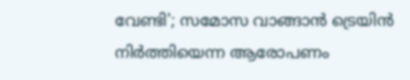വേണ്ടി'; സമോസ വാങ്ങാൻ ട്രെയിൻ നിർത്തിയെന്ന ആരോപണം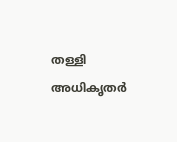തള്ളി അധികൃതർ